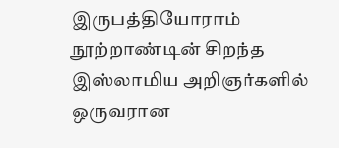இருபத்தியோராம் நூற்றாண்டின் சிறந்த இஸ்லாமிய அறிஞர்களில் ஒருவரான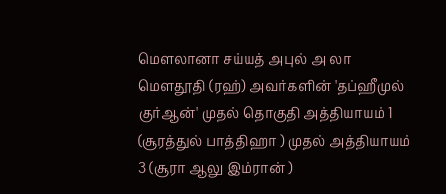மௌலானா சய்யத் அபுல் அ லா மௌதூதி (ரஹ்) அவர்களின் 'தப்ஹீமுல் குர்ஆன்' முதல் தொகுதி அத்தியாயம் 1 (சூரத்துல் பாத்திஹா ) முதல் அத்தியாயம் 3 (சூரா ஆலு இம்ரான் )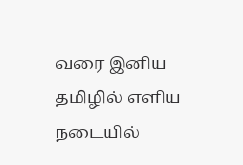வரை இனிய தமிழில் எளிய நடையில்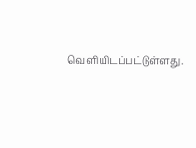வெளியிடப்பட்டுள்ளது.